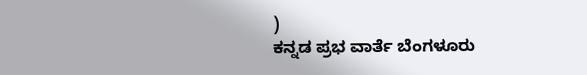)
ಕನ್ನಡ ಪ್ರಭ ವಾರ್ತೆ ಬೆಂಗಳೂರು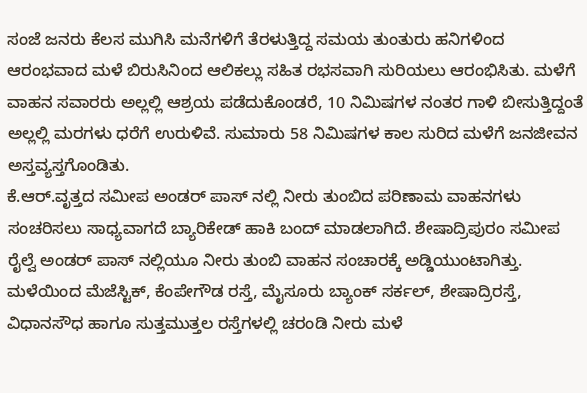ಸಂಜೆ ಜನರು ಕೆಲಸ ಮುಗಿಸಿ ಮನೆಗಳಿಗೆ ತೆರಳುತ್ತಿದ್ದ ಸಮಯ ತುಂತುರು ಹನಿಗಳಿಂದ ಆರಂಭವಾದ ಮಳೆ ಬಿರುಸಿನಿಂದ ಆಲಿಕಲ್ಲು ಸಹಿತ ರಭಸವಾಗಿ ಸುರಿಯಲು ಆರಂಭಿಸಿತು. ಮಳೆಗೆ ವಾಹನ ಸವಾರರು ಅಲ್ಲಲ್ಲಿ ಆಶ್ರಯ ಪಡೆದುಕೊಂಡರೆ, 10 ನಿಮಿಷಗಳ ನಂತರ ಗಾಳಿ ಬೀಸುತ್ತಿದ್ದಂತೆ ಅಲ್ಲಲ್ಲಿ ಮರಗಳು ಧರೆಗೆ ಉರುಳಿವೆ. ಸುಮಾರು 58 ನಿಮಿಷಗಳ ಕಾಲ ಸುರಿದ ಮಳೆಗೆ ಜನಜೀವನ ಅಸ್ತವ್ಯಸ್ತಗೊಂಡಿತು.
ಕೆ.ಆರ್.ವೃತ್ತದ ಸಮೀಪ ಅಂಡರ್ ಪಾಸ್ ನಲ್ಲಿ ನೀರು ತುಂಬಿದ ಪರಿಣಾಮ ವಾಹನಗಳು ಸಂಚರಿಸಲು ಸಾಧ್ಯವಾಗದೆ ಬ್ಯಾರಿಕೇಡ್ ಹಾಕಿ ಬಂದ್ ಮಾಡಲಾಗಿದೆ. ಶೇಷಾದ್ರಿಪುರಂ ಸಮೀಪ ರೈಲ್ವೆ ಅಂಡರ್ ಪಾಸ್ ನಲ್ಲಿಯೂ ನೀರು ತುಂಬಿ ವಾಹನ ಸಂಚಾರಕ್ಕೆ ಅಡ್ಡಿಯುಂಟಾಗಿತ್ತು. ಮಳೆಯಿಂದ ಮೆಜೆಸ್ಟಿಕ್, ಕೆಂಪೇಗೌಡ ರಸ್ತೆ, ಮೈಸೂರು ಬ್ಯಾಂಕ್ ಸರ್ಕಲ್, ಶೇಷಾದ್ರಿರಸ್ತೆ, ವಿಧಾನಸೌಧ ಹಾಗೂ ಸುತ್ತಮುತ್ತಲ ರಸ್ತೆಗಳಲ್ಲಿ ಚರಂಡಿ ನೀರು ಮಳೆ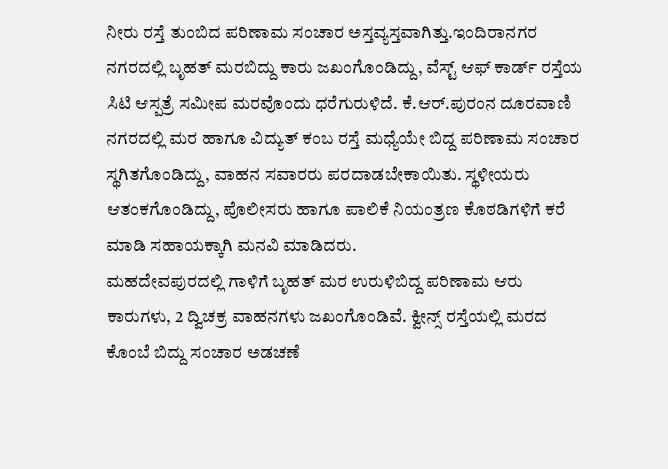ನೀರು ರಸ್ತೆ ತುಂಬಿದ ಪರಿಣಾಮ ಸಂಚಾರ ಅಸ್ತವ್ಯಸ್ತವಾಗಿತ್ತು.ಇಂದಿರಾನಗರ ನಗರದಲ್ಲಿ ಬೃಹತ್ ಮರಬಿದ್ದು ಕಾರು ಜಖಂಗೊಂಡಿದ್ದು, ವೆಸ್ಟ್ ಆಫ್ ಕಾರ್ಡ್ ರಸ್ತೆಯ ಸಿಟಿ ಆಸ್ಪತ್ರೆ ಸಮೀಪ ಮರವೊಂದು ಧರೆಗುರುಳಿದೆ. ಕೆ.ಆರ್.ಪುರಂನ ದೂರವಾಣಿ ನಗರದಲ್ಲಿ ಮರ ಹಾಗೂ ವಿದ್ಯುತ್ ಕಂಬ ರಸ್ತೆ ಮಧ್ಯೆಯೇ ಬಿದ್ದ ಪರಿಣಾಮ ಸಂಚಾರ ಸ್ಥಗಿತಗೊಂಡಿದ್ದು, ವಾಹನ ಸವಾರರು ಪರದಾಡಬೇಕಾಯಿತು. ಸ್ಥಳೀಯರು ಆತಂಕಗೊಂಡಿದ್ದು, ಪೊಲೀಸರು ಹಾಗೂ ಪಾಲಿಕೆ ನಿಯಂತ್ರಣ ಕೊಠಡಿಗಳಿಗೆ ಕರೆ ಮಾಡಿ ಸಹಾಯಕ್ಕಾಗಿ ಮನವಿ ಮಾಡಿದರು.
ಮಹದೇವಪುರದಲ್ಲಿ ಗಾಳಿಗೆ ಬೃಹತ್ ಮರ ಉರುಳಿಬಿದ್ದ ಪರಿಣಾಮ ಆರು ಕಾರುಗಳು, 2 ದ್ವಿಚಕ್ರ ವಾಹನಗಳು ಜಖಂಗೊಂಡಿವೆ. ಕ್ವೀನ್ಸ್ ರಸ್ತೆಯಲ್ಲಿ ಮರದ ಕೊಂಬೆ ಬಿದ್ದು ಸಂಚಾರ ಅಡಚಣೆ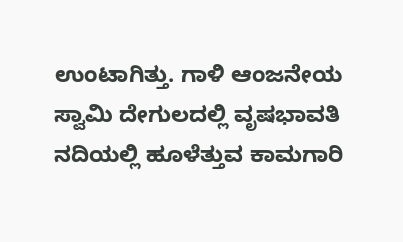ಉಂಟಾಗಿತ್ತು. ಗಾಳಿ ಆಂಜನೇಯ ಸ್ವಾಮಿ ದೇಗುಲದಲ್ಲಿ ವೃಷಭಾವತಿ ನದಿಯಲ್ಲಿ ಹೂಳೆತ್ತುವ ಕಾಮಗಾರಿ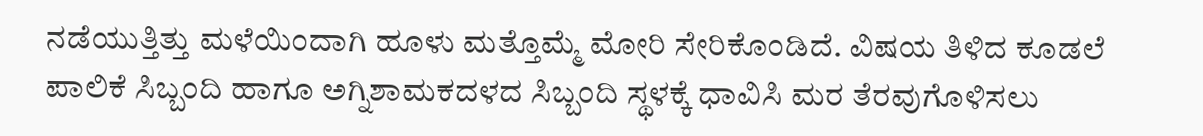ನಡೆಯುತ್ತಿತ್ತು ಮಳೆಯಿಂದಾಗಿ ಹೂಳು ಮತ್ತೊಮ್ಮೆ ಮೋರಿ ಸೇರಿಕೊಂಡಿದೆ. ವಿಷಯ ತಿಳಿದ ಕೂಡಲೆ ಪಾಲಿಕೆ ಸಿಬ್ಬಂದಿ ಹಾಗೂ ಅಗ್ನಿಶಾಮಕದಳದ ಸಿಬ್ಬಂದಿ ಸ್ಥಳಕ್ಕೆ ಧಾವಿಸಿ ಮರ ತೆರವುಗೊಳಿಸಲು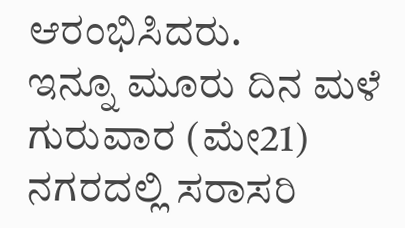ಆರಂಭಿಸಿದರು.
ಇನ್ನೂ ಮೂರು ದಿನ ಮಳೆ
ಗುರುವಾರ (ಮೇ21) ನಗರದಲ್ಲಿ ಸರಾಸರಿ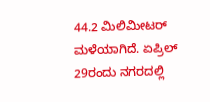44.2 ಮಿಲಿಮೀಟರ್ ಮಳೆಯಾಗಿದೆ. ಏಪ್ರಿಲ್ 29ರಂದು ನಗರದಲ್ಲಿ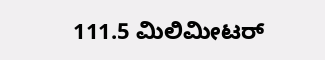111.5 ಮಿಲಿಮೀಟರ್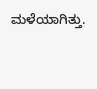ಮಳೆಯಾಗಿತ್ತು.